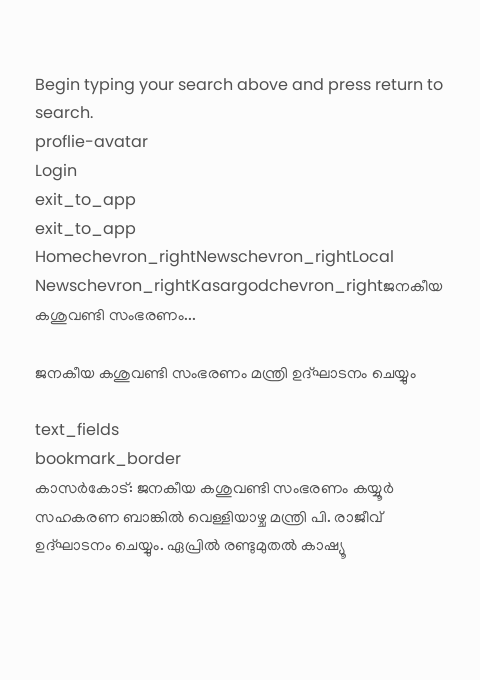Begin typing your search above and press return to search.
proflie-avatar
Login
exit_to_app
exit_to_app
Homechevron_rightNewschevron_rightLocal Newschevron_rightKasargodchevron_rightജനകീയ കശുവണ്ടി സംഭരണം...

ജനകീയ കശുവണ്ടി സംഭരണം മന്ത്രി ഉദ്ഘാടനം ചെയ്യും

text_fields
bookmark_border
കാസർകോട്: ജനകീയ കശുവണ്ടി സംഭരണം കയ്യൂര്‍ സഹകരണ ബാങ്കില്‍ വെള്ളിയാഴ്ച മന്ത്രി പി. രാജീവ് ഉദ്ഘാടനം ചെയ്യും. ഏപ്രില്‍ രണ്ടുമുതല്‍ കാഷ്യൂ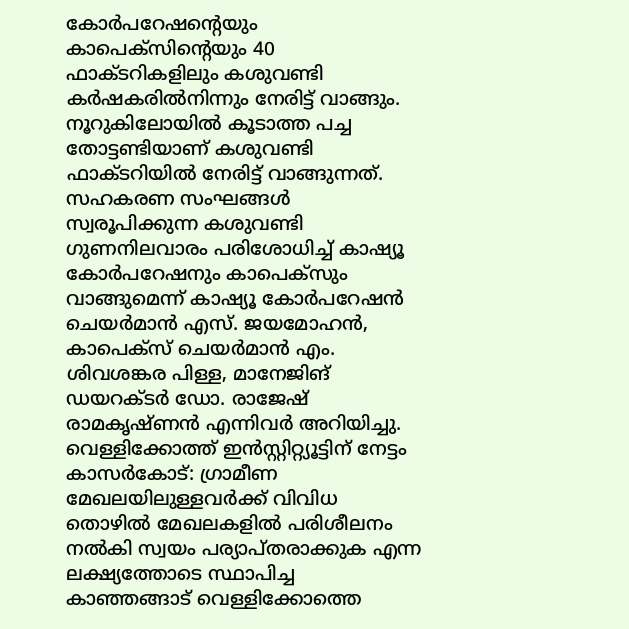കോര്‍പറേഷന്റെയും കാപെക്‌സിന്റെയും 40 ഫാക്ടറികളിലും കശുവണ്ടി കര്‍ഷകരില്‍നിന്നും നേരിട്ട് വാങ്ങും. നൂറുകിലോയില്‍ കൂടാത്ത പച്ച തോട്ടണ്ടിയാണ് കശുവണ്ടി ഫാക്ടറിയില്‍ നേരിട്ട് വാങ്ങുന്നത്. സഹകരണ സംഘങ്ങള്‍ സ്വരൂപിക്കുന്ന കശുവണ്ടി ഗുണനിലവാരം പരിശോധിച്ച് കാഷ്യൂ കോര്‍പറേഷനും കാപെക്‌സും വാങ്ങുമെന്ന് കാഷ്യൂ കോര്‍പറേഷന്‍ ചെയര്‍മാന്‍ എസ്. ജയമോഹന്‍, കാപെക്‌സ് ചെയര്‍മാന്‍ എം. ശിവശങ്കര പിള്ള, മാനേജിങ് ഡയറക്ടര്‍ ഡോ. രാജേഷ് രാമകൃഷ്ണന്‍ എന്നിവര്‍ അറിയിച്ചു. വെള്ളിക്കോത്ത് ഇന്‍സ്റ്റിറ്റ്യൂട്ടിന് നേട്ടം കാസർകോട്: ഗ്രാമീണ മേഖലയിലുള്ളവര്‍ക്ക് വിവിധ തൊഴിൽ മേഖലകളില്‍ പരിശീലനം നല്‍കി സ്വയം പര്യാപ്തരാക്കുക എന്ന ലക്ഷ്യത്തോടെ സ്ഥാപിച്ച കാഞ്ഞങ്ങാട് വെള്ളിക്കോത്തെ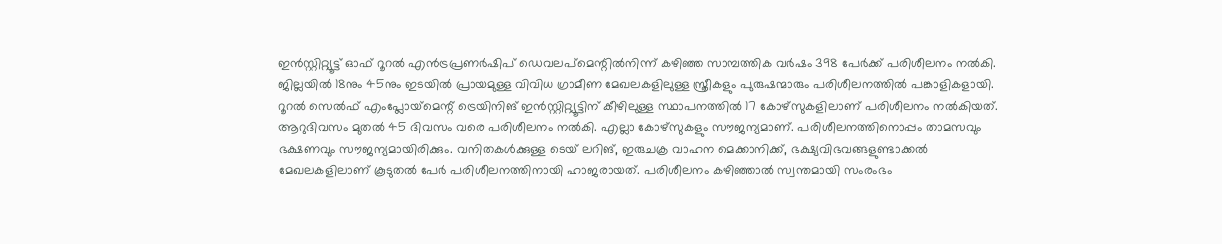ഇന്‍സ്റ്റിറ്റ്യൂട്ട് ഓഫ് റൂറല്‍ എന്‍ട്രപ്രണര്‍ഷിപ് ഡെവലപ്‌മെന്റില്‍നിന്ന് കഴിഞ്ഞ സാമ്പത്തിക വര്‍ഷം 398 പേര്‍ക്ക് പരിശീലനം നല്‍കി. ജില്ലയില്‍ 18നും 45നും ഇടയില്‍ പ്രായമുള്ള വിവിധ ഗ്രാമീണ മേഖലകളിലുള്ള സ്ത്രീകളും പുരുഷന്മാരും പരിശീലനത്തില്‍ പങ്കാളികളായി. റൂറല്‍ സെല്‍ഫ് എംപ്ലോയ്‌മെന്റ് ട്രെയിനിങ് ഇന്‍സ്റ്റിറ്റ്യൂട്ടിന് കീഴിലുള്ള സ്ഥാപനത്തില്‍ 17 കോഴ്‌സുകളിലാണ് പരിശീലനം നല്‍കിയത്. ആറുദിവസം മുതല്‍ 45 ദിവസം വരെ പരിശീലനം നല്‍കി. എല്ലാ കോഴ്‌സുകളും സൗജന്യമാണ്. പരിശീലനത്തിനൊപ്പം താമസവും ഭക്ഷണവും സൗജന്യമായിരിക്കും. വനിതകള്‍ക്കുള്ള ടെയ് ലറിങ്, ഇരുചക്ര വാഹന മെക്കാനിക്ക്, ഭക്ഷ്യവിഭവങ്ങളുണ്ടാക്കല്‍ മേഖലകളിലാണ് കൂടുതല്‍ പേര്‍ പരിശീലനത്തിനായി ഹാജരായത്. പരിശീലനം കഴിഞ്ഞാല്‍ സ്വന്തമായി സംരംഭം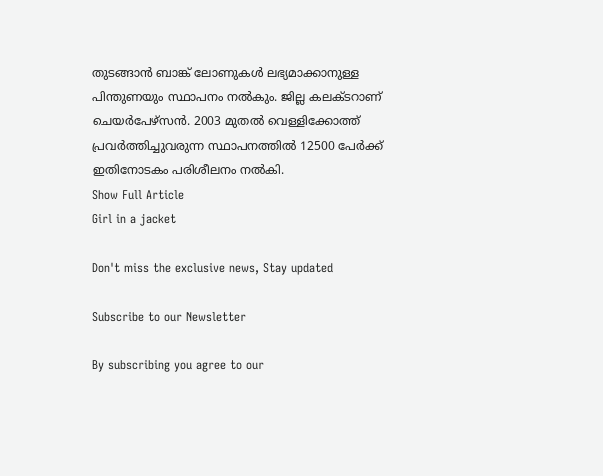തുടങ്ങാന്‍ ബാങ്ക് ലോണുകള്‍ ലഭ്യമാക്കാനുള്ള പിന്തുണയും സ്ഥാപനം നല്‍കും. ജില്ല കലക്ടറാണ് ചെയര്‍പേഴ്‌സൻ. 2003 മുതല്‍ വെള്ളിക്കോത്ത് പ്രവര്‍ത്തിച്ചുവരുന്ന സ്ഥാപനത്തില്‍ 12500 പേര്‍ക്ക് ഇതിനോടകം പരിശീലനം നല്‍കി.
Show Full Article
Girl in a jacket

Don't miss the exclusive news, Stay updated

Subscribe to our Newsletter

By subscribing you agree to our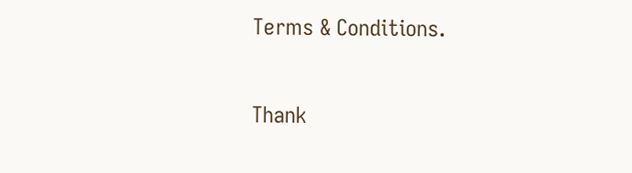Terms & Conditions.

Thank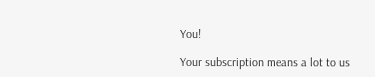You!

Your subscription means a lot to us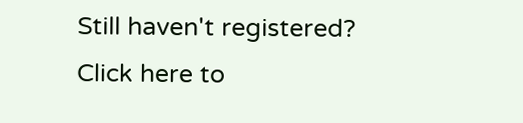Still haven't registered? Click here to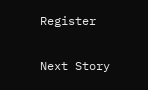Register

Next Story